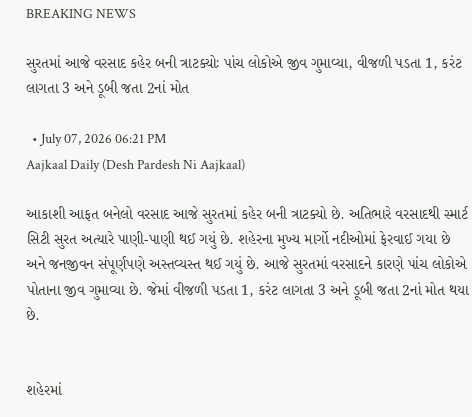BREAKING NEWS

સુરતમાં આજે વરસાદ કહેર બની ત્રાટક્યોઃ પાંચ લોકોએ જીવ ગુમાવ્યા, વીજળી પડતા 1, કરંટ લાગતા 3 અને ડૂબી જતા 2નાં મોત

  • July 07, 2026 06:21 PM
Aajkaal Daily (Desh Pardesh Ni Aajkaal)

આકાશી આફત બનેલો વરસાદ આજે સુરતમાં કહેર બની ત્રાટક્યો છે. અતિભારે વરસાદથી સ્માર્ટ સિટી સુરત અત્યારે પાણી-પાણી થઈ ગયું છે. શહેરના મુખ્ય માર્ગો નદીઓમાં ફેરવાઈ ગયા છે અને જનજીવન સંપૂર્ણપણે અસ્તવ્યસ્ત થઈ ગયું છે. આજે સુરતમાં વરસાદને કારણે પાંચ લોકોએ પોતાના જીવ ગુમાવ્યા છે. જેમાં વીજળી પડતા 1, કરંટ લાગતા 3 અને ડૂબી જતા 2નાં મોત થયા છે.


શહેરમાં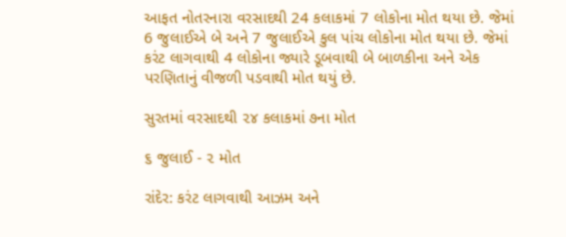આફત નોતરનારા વરસાદથી 24 કલાકમાં 7 લોકોના મોત થયા છે. જેમાં 6 જુલાઈએ બે અને 7 જુલાઈએ કુલ પાંચ લોકોના મોત થયા છે. જેમાં કરંટ લાગવાથી 4 લોકોના જ્યારે ડૂબવાથી બે બાળકીના અને એક પરણિતાનું વીજળી પડવાથી મોત થયું છે.

સુરતમાં વરસાદથી ૨૪ કલાકમાં ૭ના મોત

૬ જુલાઈ - ૨ મોત

રાંદેર: કરંટ લાગવાથી આઝમ અને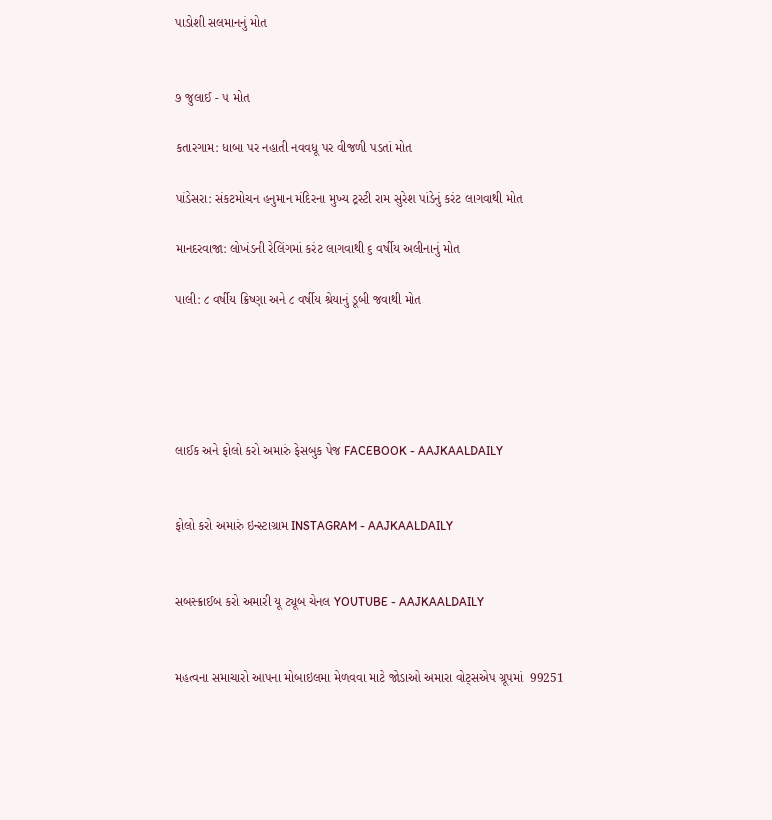પાડોશી સલમાનનું મોત


૭ જુલાઈ - ૫ મોત

કતારગામ: ધાબા પર નહાતી નવવધૂ પર વીજળી પડતાં મોત

પાંડેસરા: સંકટમોચન હનુમાન મંદિરના મુખ્ય ટ્રસ્ટી રામ સુરેશ પાંડેનું કરંટ લાગવાથી મોત

માનદરવાજા: લોખંડની રેલિંગમાં કરંટ લાગવાથી ૬ વર્ષીય અલીનાનું મોત

પાલી: ૮ વર્ષીય ક્રિષ્ણા અને ૮ વર્ષીય શ્રેયાનું ડૂબી જવાથી મોત





લાઈક અને ફોલો કરો અમારું ફેસબુક પેજ FACEBOOK - AAJKAALDAILY


ફોલો કરો અમારું ઇન્સ્ટાગ્રામ INSTAGRAM - AAJKAALDAILY


સબસ્ક્રાઈબ કરો અમારી યૂ ટ્યૂબ ચેનલ YOUTUBE - AAJKAALDAILY


મહત્વના સમાચારો આપના મોબાઇલમા મેળવવા માટે જોડાઓ અમારા વોટ્સએપ ગ્રૂપમાં  99251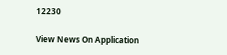12230

View News On Application